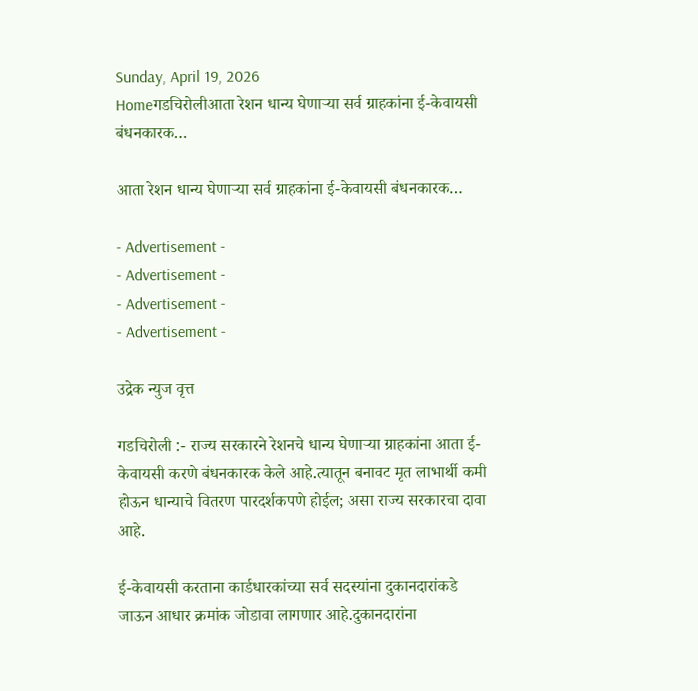Sunday, April 19, 2026
Homeगडचिरोलीआता रेशन धान्य घेणाऱ्या सर्व ग्राहकांना ई-केवायसी बंधनकारक…

आता रेशन धान्य घेणाऱ्या सर्व ग्राहकांना ई-केवायसी बंधनकारक…

- Advertisement -
- Advertisement -
- Advertisement -
- Advertisement -

उद्रेक न्युज वृत्त

गडचिरोली :- राज्य सरकारने रेशनचे धान्य घेणाऱ्या ग्राहकांना आता ई-केवायसी करणे बंधनकारक केले आहे.त्यातून बनावट मृत लाभार्थी कमी होऊन धान्याचे वितरण पारदर्शकपणे होईल; असा राज्य सरकारचा दावा आहे.

ई-केवायसी करताना कार्डधारकांच्या सर्व सदस्यांना दुकानदारांकडे जाऊन आधार क्रमांक जोडावा लागणार आहे.दुकानदारांना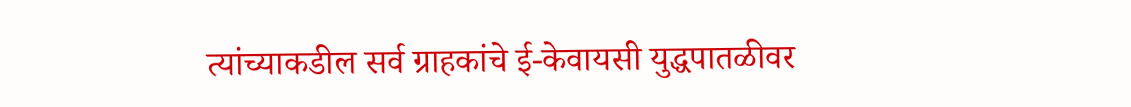त्यांच्याकडील सर्व ग्राहकांचे ई-केवायसी युद्धपातळीवर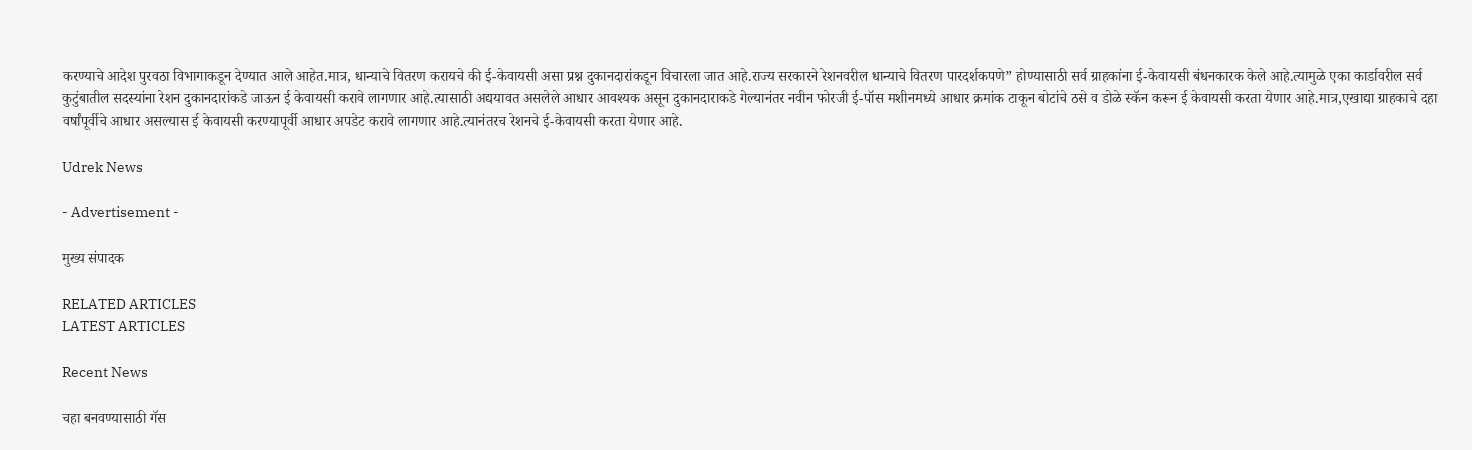करण्याचे आदेश पुरवठा विभागाकडून देण्यात आले आहेत.मात्र, धान्याचे वितरण करायचे की ई-केवायसी असा प्रश्न दुकानदारांकडून विचारला जात आहे.राज्य सरकारने रेशनवरील धान्याचे वितरण पारदर्शकपणे” होण्यासाठी सर्व ग्राहकांना ई-केवायसी बंधनकारक केले आहे.त्यामुळे एका कार्डावरील सर्व कुटुंबातील सदस्यांना रेशन दुकानदारांकडे जाऊन ई केवायसी करावे लागणार आहे.त्यासाठी अद्ययावत असलेले आधार आवश्यक असून दुकानदाराकडे गेल्यानंतर नवीन फोरजी ई-पॉस मशीनमध्ये आधार क्रमांक टाकून बोटांचे ठसे व डोळे स्कॅन करून ई केवायसी करता येणार आहे.मात्र,एखाद्या ग्राहकाचे दहा वर्षांपूर्वीचे आधार असल्यास ई केवायसी करण्यापूर्वी आधार अपडेट करावे लागणार आहे.त्यानंतरच रेशनचे ई-केवायसी करता येणार आहे.

Udrek News

- Advertisement -

मुख्य संपादक

RELATED ARTICLES
LATEST ARTICLES

Recent News

चहा बनवण्यासाठी गॅस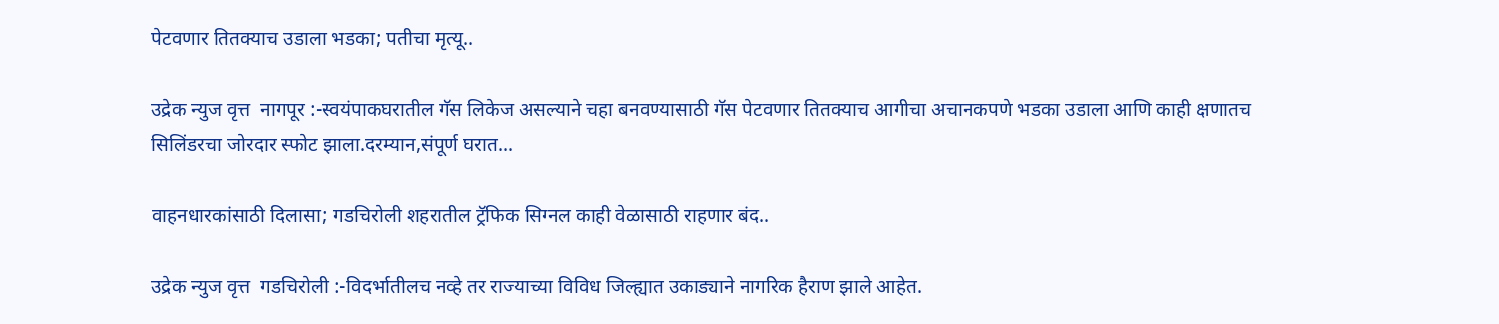पेटवणार तितक्याच उडाला भडका; पतीचा मृत्यू..

उद्रेक न्युज वृत्त  नागपूर :-स्वयंपाकघरातील गॅस लिकेज असल्याने चहा बनवण्यासाठी गॅस पेटवणार तितक्याच आगीचा अचानकपणे भडका उडाला आणि काही क्षणातच सिलिंडरचा जोरदार स्फोट झाला.दरम्यान,संपूर्ण घरात...

वाहनधारकांसाठी दिलासा; गडचिरोली शहरातील ट्रॅफिक सिग्नल काही वेळासाठी राहणार बंद..

उद्रेक न्युज वृत्त  गडचिरोली :-विदर्भातीलच नव्हे तर राज्याच्या विविध जिल्ह्यात उकाड्याने नागरिक हैराण झाले आहेत.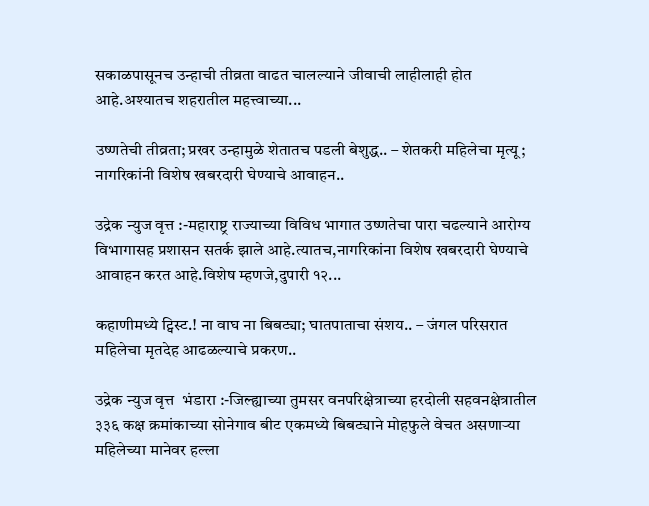सकाळपासूनच उन्हाची तीव्रता वाढत चालल्याने जीवाची लाहीलाही होत आहे.अश्यातच शहरातील महत्त्वाच्या...

उष्णतेची तीव्रता; प्रखर उन्हामुळे शेतातच पडली बेशुद्ध.. – शेतकरी महिलेचा मृत्यू; नागरिकांनी विशेष खबरदारी घेण्याचे आवाहन..

उद्रेक न्युज वृत्त :-महाराष्ट्र राज्याच्या विविध भागात उष्णतेचा पारा चढल्याने आरोग्य विभागासह प्रशासन सतर्क झाले आहे.त्यातच,नागरिकांना विशेष खबरदारी घेण्याचे आवाहन करत आहे.विशेष म्हणजे,दुपारी १२...

कहाणीमध्ये ट्विस्ट.! ना वाघ ना बिबट्या; घातपाताचा संशय.. – जंगल परिसरात महिलेचा मृतदेह आढळल्याचे प्रकरण..

उद्रेक न्युज वृत्त  भंडारा :-जिल्ह्याच्या तुमसर वनपरिक्षेत्राच्या हरदोली सहवनक्षेत्रातील ३३६ कक्ष क्रमांकाच्या सोनेगाव बीट एकमध्ये बिबट्याने मोहफुले वेचत असणाऱ्या महिलेच्या मानेवर हल्ला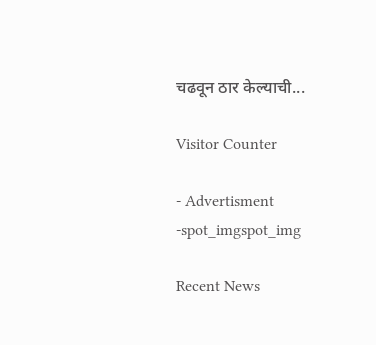चढवून ठार केल्याची...

Visitor Counter

- Advertisment -spot_imgspot_img

Recent News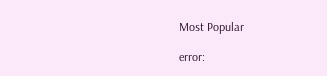Most Popular

error: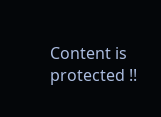Content is protected !!